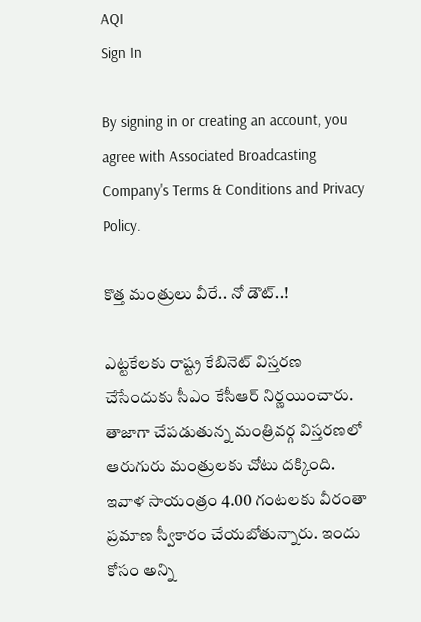AQI
Sign In

By signing in or creating an account, you agree with Associated Broadcasting Company's Terms & Conditions and Privacy Policy.

కొత్త మంత్రులు వీరే.. నో డౌట్..!

ఎట్టకేలకు రాష్ట్ర కేబినెట్ విస్తరణ చేసేందుకు సీఎం కేసీఆర్ నిర్ణయించారు. తాజాగా చేపడుతున్న మంత్రివర్గ విస్తరణలో ఆరుగురు మంత్రులకు చోటు దక్కింది. ఇవాళ సాయంత్రం 4.00 గంటలకు వీరంతా ప్రమాణ స్వీకారం చేయబోతున్నారు. ఇందు కోసం అన్ని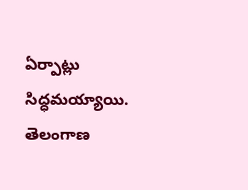ఏర్పాట్లు సిద్ధమయ్యాయి. తెలంగాణ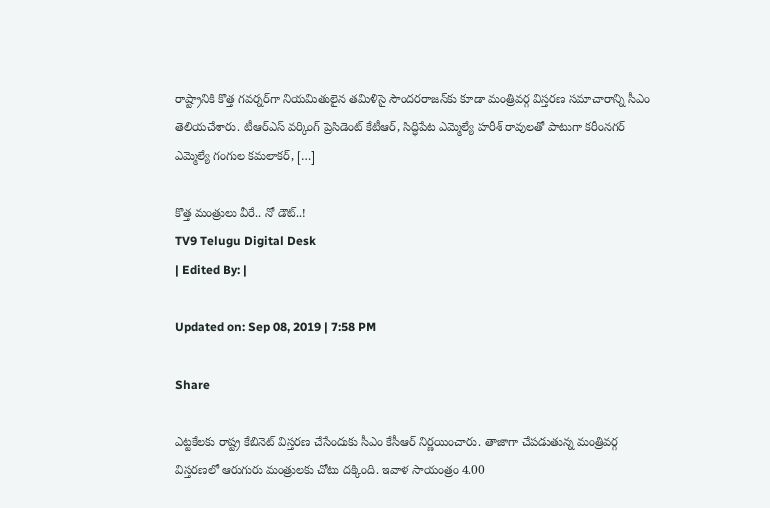రాష్ట్రానికి కొత్త గవర్నర్‌గా నియమితులైన తమిళిసై సౌందరరాజన్‌కు కూడా మంత్రివర్గ విస్తరణ సమాచారాన్ని సీఎం తెలియచేశారు. టీఆర్ఎస్ వర్కింగ్ ప్రెసిడెంట్ కేటీఆర్, సిద్ధిపేట ఎమ్మెల్యే హరీశ్ రావులతో పాటుగా కరీంనగర్ ఎమ్మెల్యే గంగుల కమలాకర్, […]

కొత్త మంత్రులు వీరే.. నో డౌట్..!
TV9 Telugu Digital Desk
| Edited By: |

Updated on: Sep 08, 2019 | 7:58 PM

Share

ఎట్టకేలకు రాష్ట్ర కేబినెట్ విస్తరణ చేసేందుకు సీఎం కేసీఆర్ నిర్ణయించారు. తాజాగా చేపడుతున్న మంత్రివర్గ విస్తరణలో ఆరుగురు మంత్రులకు చోటు దక్కింది. ఇవాళ సాయంత్రం 4.00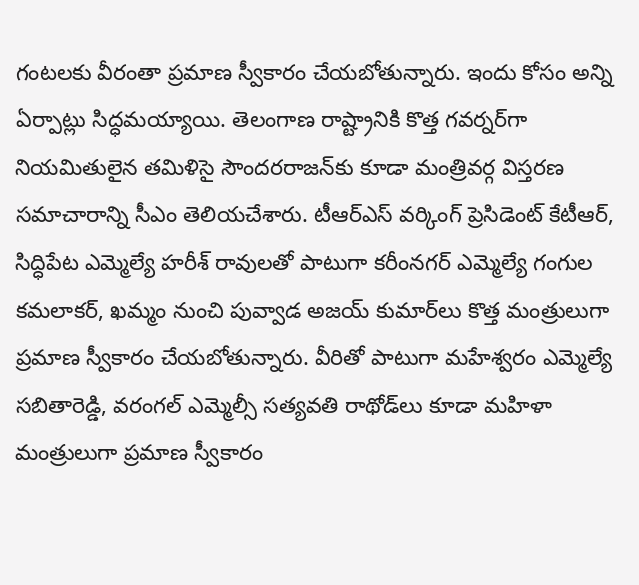గంటలకు వీరంతా ప్రమాణ స్వీకారం చేయబోతున్నారు. ఇందు కోసం అన్ని ఏర్పాట్లు సిద్ధమయ్యాయి. తెలంగాణ రాష్ట్రానికి కొత్త గవర్నర్‌గా నియమితులైన తమిళిసై సౌందరరాజన్‌కు కూడా మంత్రివర్గ విస్తరణ సమాచారాన్ని సీఎం తెలియచేశారు. టీఆర్ఎస్ వర్కింగ్ ప్రెసిడెంట్ కేటీఆర్, సిద్ధిపేట ఎమ్మెల్యే హరీశ్ రావులతో పాటుగా కరీంనగర్ ఎమ్మెల్యే గంగుల కమలాకర్, ఖమ్మం నుంచి పువ్వాడ అజయ్ కుమార్‌లు కొత్త మంత్రులుగా ప్రమాణ స్వీకారం చేయబోతున్నారు. వీరితో పాటుగా మహేశ్వరం ఎమ్మెల్యే సబితారెడ్డి, వరంగల్ ఎమ్మెల్సీ సత్యవతి రాథోడ్‌‌లు కూడా మహిళా మంత్రులుగా ప్రమాణ స్వీకారం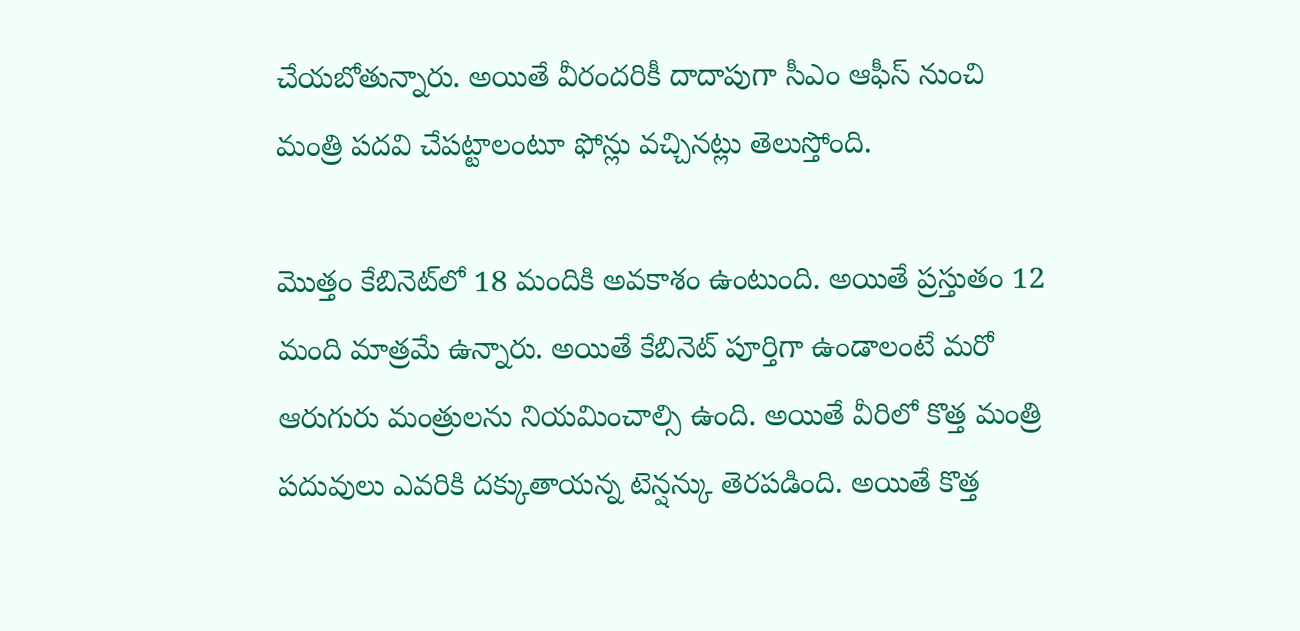చేయబోతున్నారు. అయితే వీరందరికీ దాదాపుగా సీఎం ఆఫీస్ నుంచి మంత్రి పదవి చేపట్టాలంటూ ఫోన్లు వచ్చినట్లు తెలుస్తోంది.

మొత్తం కేబినెట్‌లో 18 మందికి అవకాశం ఉంటుంది. అయితే ప్రస్తుతం 12 మంది మాత్రమే ఉన్నారు. అయితే కేబినెట్ పూర్తిగా ఉండాలంటే మరో ఆరుగురు మంత్రులను నియమించాల్సి ఉంది. అయితే వీరిలో కొత్త మంత్రి పదువులు ఎవరికి దక్కుతాయన్న టెన్షన్కు తెరపడింది. అయితే కొత్త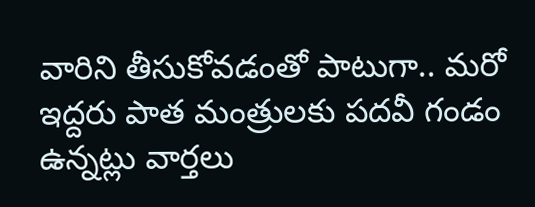వారిని తీసుకోవడంతో పాటుగా.. మరో ఇద్దరు పాత మంత్రులకు పదవీ గండం ఉన్నట్లు వార్తలు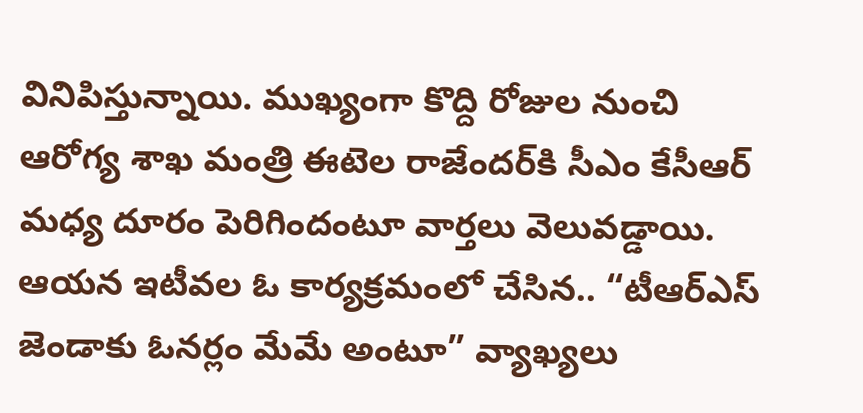వినిపిస్తున్నాయి. ముఖ్యంగా కొద్ది రోజుల నుంచి ఆరోగ్య శాఖ మంత్రి ఈటెల రాజేందర్‌కి సీఎం కేసీఆర్ మధ్య దూరం పెరిగిందంటూ వార్తలు వెలువడ్డాయి. ఆయన ఇటీవల ఓ కార్యక్రమంలో చేసిన.. “టీఆర్ఎస్ జెండాకు ఓనర్లం మేమే అంటూ” వ్యాఖ్యలు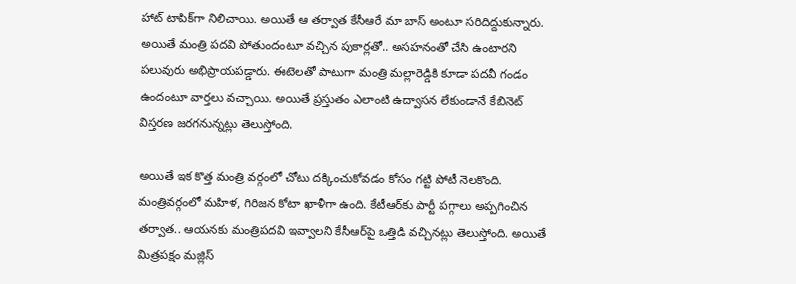హాట్ టాపిక్‌గా నిలిచాయి. అయితే ఆ తర్వాత కేసీఆరే మా బాస్ అంటూ సరిదిద్దుకున్నారు. అయితే మంత్రి పదవి పోతుందంటూ వచ్చిన పుకార్లతో.. అసహనంతో చేసి ఉంటారని పలువురు అభిప్రాయపడ్డారు. ఈటెలతో పాటుగా మంత్రి మల్లారెడ్డికి కూడా పదవీ గండం ఉందంటూ వార్తలు వచ్చాయి. అయితే ప్రస్తుతం ఎలాంటి ఉద్వాసన లేకుండానే కేబినెట్ విస్తరణ జరగనున్నట్లు తెలుస్తోంది.

అయితే ఇక కొత్త మంత్రి వర్గంలో చోటు దక్కించుకోవడం కోసం గట్టి పోటీ నెలకొంది. మంత్రివర్గంలో మహిళ, గిరిజన కోటా ఖాళీగా ఉంది. కేటీఆర్‌కు పార్టీ పగ్గాలు అప్పగించిన తర్వాత.. ఆయనకు మంత్రిపదవి ఇవ్వాలని కేసీఆర్‌పై ఒత్తిడి వచ్చినట్లు తెలుస్తోంది. అయితే మిత్రపక్షం మజ్లిస్‌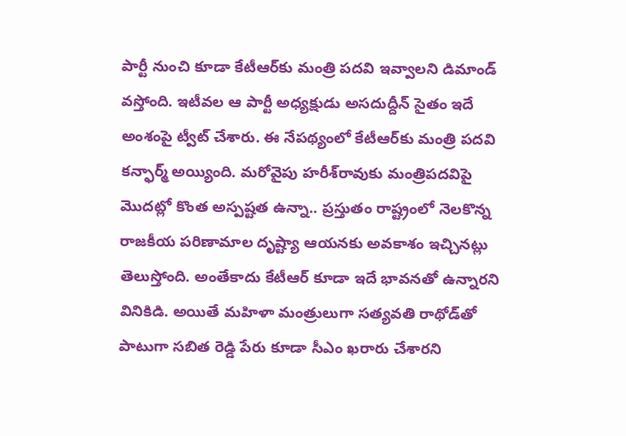పార్టీ నుంచి కూడా కేటీఆర్‌కు మంత్రి పదవి ఇవ్వాలని డిమాండ్ వస్తోంది. ఇటీవల ఆ పార్టీ అధ్యక్షుడు అసదుద్దీన్‌ సైతం ఇదే అంశంపై ట్వీట్ చేశారు. ఈ నేపథ్యంలో కేటీఆర్‌కు మంత్రి పదవి కన్ఫార్మ్ అయ్యింది. మరోవైపు హరీశ్‌రావుకు మంత్రిపదవిపై మొదట్లో కొంత అస్పష్టత ఉన్నా.. ప్రస్తుతం రాష్ట్రంలో నెలకొన్న రాజకీయ పరిణామాల దృష్ట్యా ఆయనకు అవకాశం ఇచ్చినట్లు తెలుస్తోంది. అంతేకాదు కేటీఆర్‌ కూడా ఇదే భావనతో ఉన్నారని వినికిడి. అయితే మహిళా మంత్రులుగా సత్యవతి రాథోడ్‌తో పాటుగా సబిత రెడ్డి పేరు కూడా సీఎం ఖరారు చేశారని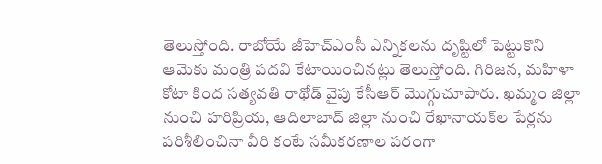తెలుస్తోంది. రాబోయే జీహెచ్‌ఎంసీ ఎన్నికలను దృష్టిలో పెట్టుకొని ఆమెకు మంత్రి పదవి కేటాయించినట్లు తెలుస్తోంది. గిరిజన, మహిళా కోటా కింద సత్యవతి రాథోడ్‌ వైపు కేసీఆర్ మొగ్గుచూపారు. ఖమ్మం జిల్లా నుంచి హరిప్రియ, ఆదిలాబాద్‌ జిల్లా నుంచి రేఖానాయక్‌ల పేర్లను పరిశీలించినా వీరి కంటే సమీకరణాల పరంగా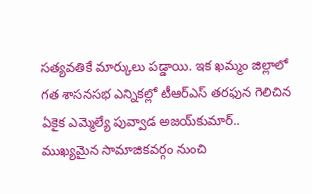సత్యవతికే మార్కులు పడ్డాయి. ఇక ఖమ్మం జిల్లాలో గత శాసనసభ ఎన్నికల్లో టీఆర్ఎస్ తరఫున గెలిచిన ఏకైక ఎమ్మెల్యే పువ్వాడ అజయ్‌కుమార్‌.. ముఖ్యమైన సామాజికవర్గం నుంచి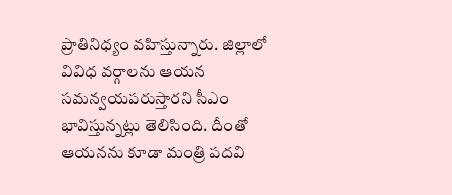ప్రాతినిధ్యం వహిస్తున్నారు. జిల్లాలో వివిధ వర్గాలను ఆయన సమన్వయపరుస్తారని సీఎం భావిస్తున్నట్లు తెలిసింది. దీంతో ఆయనను కూడా మంత్రి పదవి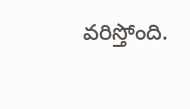వరిస్తోంది.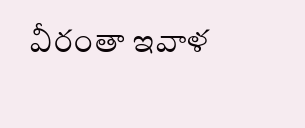వీరంతా ఇవాళ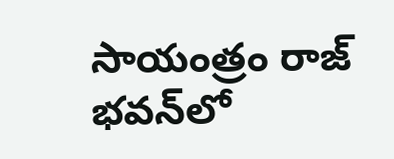సాయంత్రం రాజ్ భవన్‌లో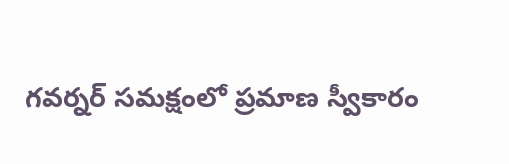గవర్నర్ సమక్షంలో ప్రమాణ స్వీకారం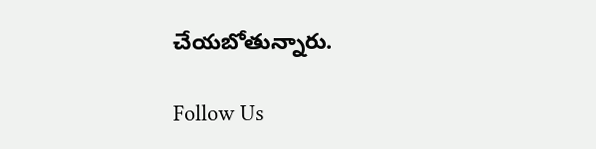చేయబోతున్నారు.

Follow Us